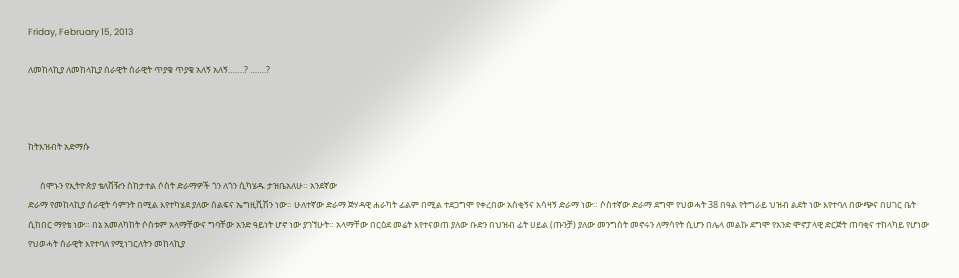Friday, February 15, 2013

ለመከላኪያ ለመከላኪያ ሰራዊት ሰራዊት ጥያቄ ጥያቄ አለኝ አለኝ…….? …….?



ከትእዝብት አድማሱ

      ሰሞኑን የኢትዮጵያ ቴለቨዥን ስከታተል ሶስት ድራማዎች ጎን ለጎን ሲካሄዱ ታዝቤአለሁ። አንደኛው
ድራማ የመከላኪያ ሰራዊት ሳምንት በሚል እየተካሄደ ያለው ሰልፍና ኤግዚቪሽን ነው። ሁለተኛው ድራማ ጅሃዳዊ ሐራካት ፊልም በሚል ተደጋግሞ የቀረበው አስቂኝና አሳዛኝ ድራማ ነው። ሶስተኛው ድራማ ደግሞ የህወሓት 38 በዓል የትግራይ ህዝብ ልደት ነው እየተባለ በውጭና በሀገር ቤት ሲከበር ማየቴ ነው። በኔ አመለካከት ሶስቱም አላማቸውና ግባቸው አንድ ዓይነት ሆኖ ነው ያገኘሁት። አላማቸው በርዕደ መሬት እየተናወጠ ያለው ቡድን በህዝብ ፊት ሀይል (ጡንቻ) ያለው መንግስት መኖሩን ለማሳየት ሲሆን በሌላ መልኩ ደግሞ የአንድ ሞኖፓላዊ ድርጅት ጠባቂና ተከላካይ የሆነው የህወሓት ሰራዊት እየተባለ የሚነገርለትን መከላኪያ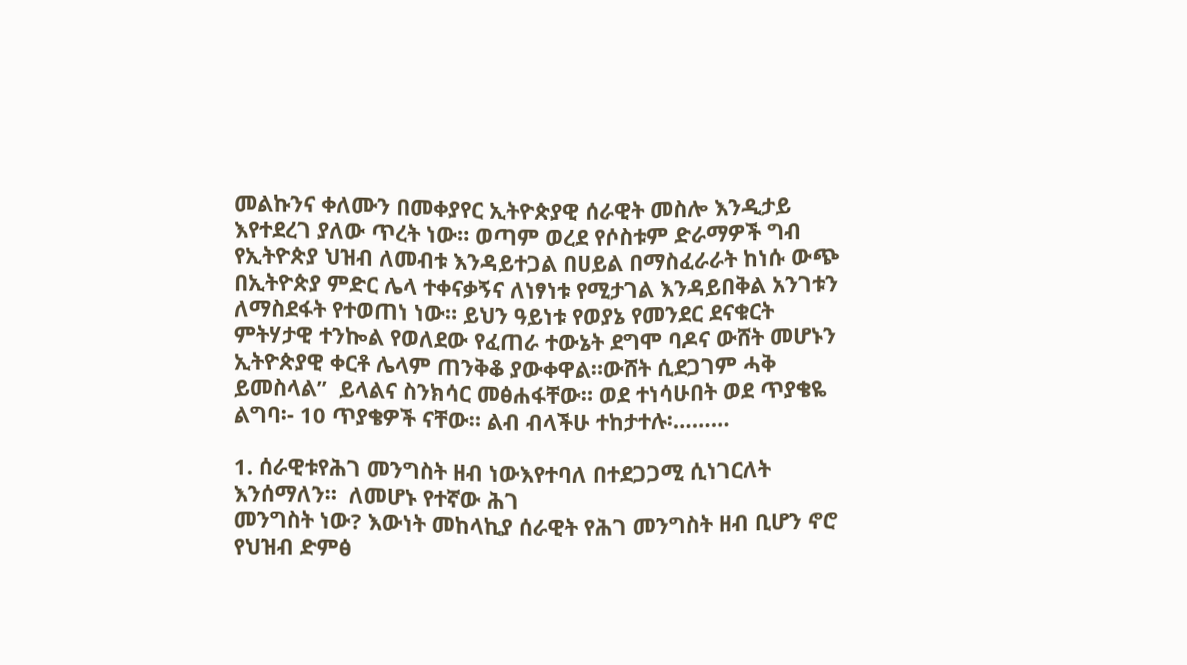መልኩንና ቀለሙን በመቀያየር ኢትዮጵያዊ ሰራዊት መስሎ እንዲታይ እየተደረገ ያለው ጥረት ነው። ወጣም ወረደ የሶስቱም ድራማዎች ግብ የኢትዮጵያ ህዝብ ለመብቱ እንዳይተጋል በሀይል በማስፈራራት ከነሱ ውጭ በኢትዮጵያ ምድር ሌላ ተቀናቃኝና ለነፃነቱ የሚታገል እንዳይበቅል አንገቱን ለማስደፋት የተወጠነ ነው። ይህን ዓይነቱ የወያኔ የመንደር ደናቁርት ምትሃታዊ ተንኰል የወለደው የፈጠራ ተውኔት ደግሞ ባዶና ውሸት መሆኑን ኢትዮጵያዊ ቀርቶ ሌላም ጠንቅቆ ያውቀዋል።ውሸት ሲደጋገም ሓቅ ይመስላል”  ይላልና ስንክሳር መፅሐፋቸው። ወደ ተነሳሁበት ወደ ጥያቄዬ ልግባ፡- 10 ጥያቄዎች ናቸው። ልብ ብላችሁ ተከታተሉ፡………

1. ሰራዊቱየሕገ መንግስት ዘብ ነውእየተባለ በተደጋጋሚ ሲነገርለት እንሰማለን።  ለመሆኑ የተኛው ሕገ
መንግስት ነው? እውነት መከላኪያ ሰራዊት የሕገ መንግስት ዘብ ቢሆን ኖሮ የህዝብ ድምፅ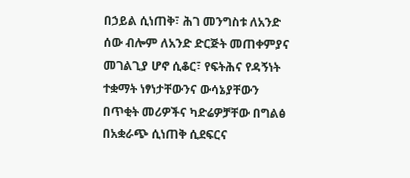በኃይል ሲነጠቅ፣ ሕገ መንግስቱ ለአንድ ሰው ብሎም ለአንድ ድርጅት መጠቀምያና መገልጊያ ሆኖ ሲቆር፣ የፍትሕና የዳኝነት ተቋማት ነፃነታቸውንና ውሳኔያቸውን በጥቂት መሪዎችና ካድሬዎቻቸው በግልፅ በአቋራጭ ሲነጠቅ ሲደፍርና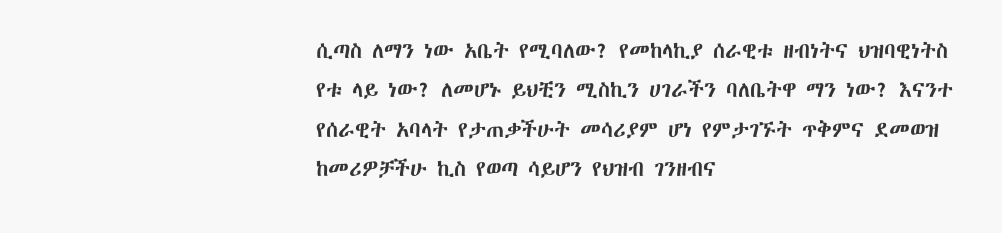ሲጣስ ለማን ነው አቤት የሚባለው? የመከላኪያ ሰራዊቱ ዘብነትና ህዝባዊነትስ የቱ ላይ ነው? ለመሆኑ ይህቺን ሚስኪን ሀገራችን ባለቤትዋ ማን ነው? እናንተ የሰራዊት አባላት የታጠቃችሁት መሳሪያም ሆነ የምታገኙት ጥቅምና ደመወዝ ከመሪዎቻችሁ ኪስ የወጣ ሳይሆን የህዝብ ገንዘብና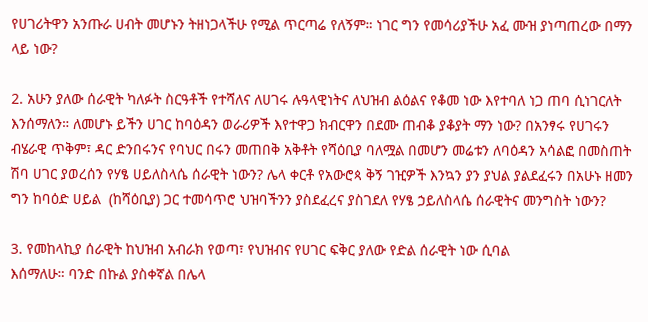የሀገሪትዋን አንጡራ ሀብት መሆኑን ትዘነጋላችሁ የሚል ጥርጣሬ የለኝም። ነገር ግን የመሳሪያችሁ አፈ ሙዝ ያነጣጠረው በማን ላይ ነው?

2. አሁን ያለው ሰራዊት ካለፉት ስርዓቶች የተሻለና ለሀገሩ ሉዓላዊነትና ለህዝብ ልዕልና የቆመ ነው እየተባለ ነጋ ጠባ ሲነገርለት እንሰማለን። ለመሆኑ ይችን ሀገር ከባዕዳን ወራሪዎች እየተዋጋ ክብርዋን በደሙ ጠብቆ ያቆያት ማን ነው? በአንፃሩ የሀገሩን ብሄራዊ ጥቅም፣ ዳር ድንበሩንና የባህር በሩን መጠበቅ አቅቶት የሻዕቢያ ባለሟል በመሆን መሬቱን ለባዕዳን አሳልፎ በመስጠት ሽባ ሀገር ያወረሰን የሃፄ ሀይለስላሴ ሰራዊት ነውን? ሌላ ቀርቶ የአውሮጳ ቅኝ ገዢዎች እንኳን ያን ያህል ያልደፈሩን በአሁኑ ዘመን ግን ከባዕድ ሀይል  (ከሻዕቢያ) ጋር ተመሳጥሮ ህዝባችንን ያስደፈረና ያስገደለ የሃፄ ኃይለስላሴ ሰራዊትና መንግስት ነውን?

3. የመከላኪያ ሰራዊት ከህዝብ አብራክ የወጣ፣ የህዝብና የሀገር ፍቅር ያለው የድል ሰራዊት ነው ሲባል
እሰማለሁ። ባንድ በኩል ያስቀኛል በሌላ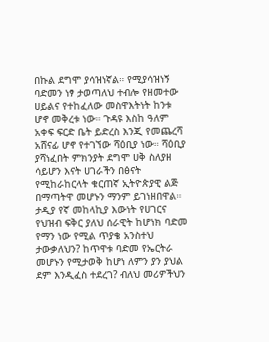በኩል ደግሞ ያሳዝነኛል። የሚያሳዝነኝ ባድመን ነፃ ታወጣለህ ተብሎ የዘመተው ሀይልና የተከፈለው መስዋእትነት ከንቱ ሆኖ መቅረቱ ነው። ጉዳዩ እስከ ዓለም አቀፍ ፍርድ ቤት ይድረስ እንጂ የመጨረሻ አሸናፊ ሆኖ የተገኘው ሻዕቢያ ነው። ሻዕቢያ ያሻነፈበት ምክንያት ደግሞ ሀቅ ስለያዘ ሳይሆን እናት ሀገራችን በፅናት የሚከራከርላት ቁርጠኛ ኢትዮጵያዊ ልጅ በማጣትዋ መሆኑን ማንም ይገነዘበዋል። ታዲያ የኛ መከላኪያ እውነት የሀገርና የህዝብ ፍቅር ያለህ ሰራዊት ከሆነክ ባድመ የማን ነው የሚል ጥያቄ አንስተህ ታውቃለህን? ከጥዋቱ ባድመ የኤርትራ መሆኑን የሚታወቅ ከሆነ ለምን ያን ያህል ደም እንዲፈስ ተደረገ? ብለህ መሪዎችህን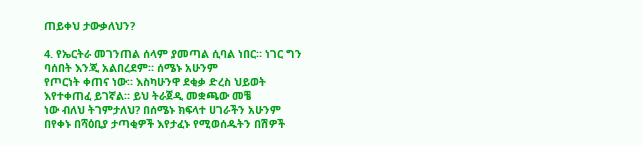ጠይቀህ ታውቃለህን?

4. የኤርትራ መገንጠል ሰላም ያመጣል ሲባል ነበር። ነገር ግን ባሰበት እንጂ አልበረደም። ሰሜኑ አሁንም
የጦርነት ቀጠና ነው። እስካሁንዋ ደቂቃ ድረስ ህይወት እየተቀጠፈ ይገኛል። ይህ ትራጀዲ መቋጫው መቼ
ነው ብለህ ትገምታለህ? በሰሜኑ ክፍላተ ሀገራችን አሁንም በየቀኑ በሻዕቢያ ታጣቂዎች እየታፈኑ የሚወሰዱትን በሽዎች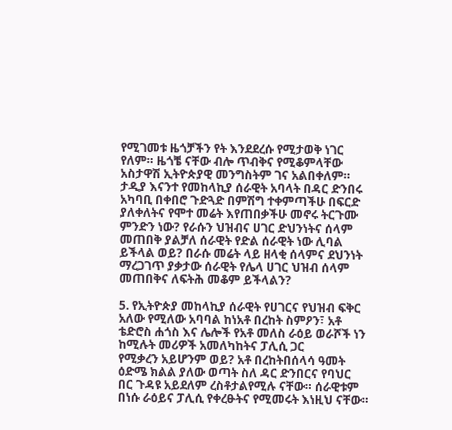የሚገመቱ ዜጎቻችን የት እንደደረሱ የሚታወቅ ነገር የለም። ዜጎቼ ናቸው ብሎ ጥብቅና የሚቆምላቸው አስታዋሽ ኢትዮጵያዊ መንግስትም ገና አልበቀለም። ታዲያ እናንተ የመከላኪያ ሰራዊት አባላት በዳር ድንበሩ አካባቢ በቀበሮ ጉድጓድ በምሽግ ተቀምጣችሁ በፍርድ ያለቀለትና የሞተ መሬት እየጠበቃችሁ መኖሩ ትርጉሙ ምንድን ነው? የራሱን ህዝብና ሀገር ድህንነትና ሰላም መጠበቅ ያልቻለ ሰራዊት የድል ሰራዊት ነው ሊባል ይችላል ወይ? በራሱ መሬት ላይ ዘላቂ ሰላምና ደህንነት ማረጋገጥ ያቃታው ሰራዊት የሌላ ሀገር ህዝብ ሰላም መጠበቅና ለፍትሕ መቆም ይችላልን?

5. የኢትዮጵያ መከላኪያ ሰራዊት የሀገርና የህዝብ ፍቅር አለው የሚለው አባባል ከነአቶ በረከት ስምዖን፣ አቶ ቴድሮስ ሐጎስ እና ሌሎች የአቶ መለስ ራዕይ ወራሾች ነን ከሚሉት መሪዎች አመለካከትና ፓሊሲ ጋር
የሚቃረን አይሆንም ወይ? አቶ በረከትበሰላሳ ዓመት ዕድሜ ክልል ያለው ወጣት ስለ ዳር ድንበርና የባህር
በር ጉዳዩ አይደለም ረስቶታልየሚሉ ናቸው። ሰራዊቱም በነሱ ራዕይና ፓሊሲ የቀረፁትና የሚመሩት እነዚህ ናቸው።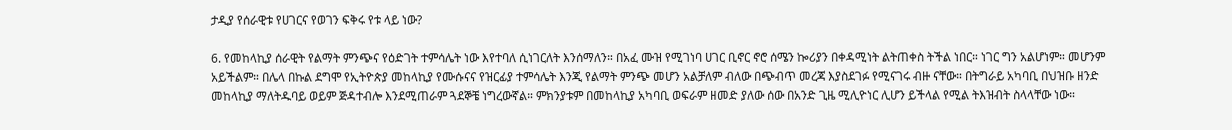ታዲያ የሰራዊቱ የሀገርና የወገን ፍቅሩ የቱ ላይ ነው?

6. የመከላኪያ ሰራዊት የልማት ምንጭና የዕድገት ተምሳሌት ነው እየተባለ ሲነገርለት እንሰማለን። በአፈ ሙዝ የሚገነባ ሀገር ቢኖር ኖሮ ሰሜን ኰሪያን በቀዳሚነት ልትጠቀስ ትችል ነበር። ነገር ግን አልሆነም። መሆንም አይችልም። በሌላ በኩል ደግሞ የኢትዮጵያ መከላኪያ የሙሱናና የዝርፊያ ተምሳሌት እንጂ የልማት ምንጭ መሆን አልቻለም ብለው በጭብጥ መረጃ እያስደገፉ የሚናገሩ ብዙ ናቸው። በትግራይ አካባቢ በህዝቡ ዘንድ መከላኪያ ማለትዱባይ ወይም ጅዳተብሎ እንደሚጠራም ጓደኞቼ ነግረውኛል። ምክንያቱም በመከላኪያ አካባቢ ወፍራም ዘመድ ያለው ሰው በአንድ ጊዜ ሚሊዮነር ሊሆን ይችላል የሚል ትእዝብት ስላላቸው ነው።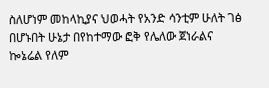ስለሆነም መከላኪያና ህወሓት የአንድ ሳንቲም ሁለት ገፅ በሆኑበት ሁኔታ በየከተማው ፎቅ የሌለው ጀነራልና ኰኔሬል የለም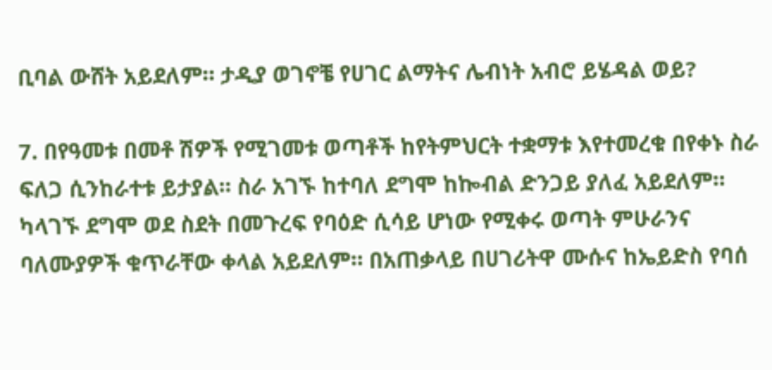ቢባል ውሸት አይደለም። ታዲያ ወገኖቼ የሀገር ልማትና ሌብነት አብሮ ይሄዳል ወይ?

7. በየዓመቱ በመቶ ሽዎች የሚገመቱ ወጣቶች ከየትምህርት ተቋማቱ እየተመረቁ በየቀኑ ስራ ፍለጋ ሲንከራተቱ ይታያል። ስራ አገኙ ከተባለ ደግሞ ከኰብል ድንጋይ ያለፈ አይደለም። ካላገኙ ደግሞ ወደ ስደት በመጉረፍ የባዕድ ሲሳይ ሆነው የሚቀሩ ወጣት ምሁራንና ባለሙያዎች ቁጥራቸው ቀላል አይደለም። በአጠቃላይ በሀገሪትዋ ሙሱና ከኤይድስ የባሰ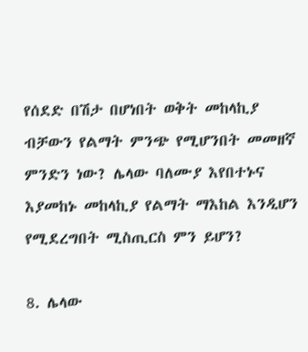የሰደድ በሽታ በሆነበት ወቅት መከላኪያ ብቻውን የልማት ምንጭ የሚሆንበት መመዘኛ ምንድን ነው? ሌላው ባለሙያ እየበተኑና እያመከኑ መከላኪያ የልማት ማእከል እንዲሆን የሚደረግበት ሚስጢርስ ምን ይሆን?

8. ሌላው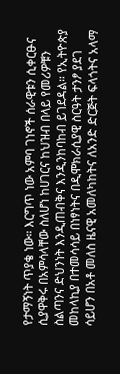የታማኝነት ጥያቄ ነው። እርግጥ ነው አምባ ገነኖች ሰራዊቱን ሲቀርፁና ሲያዋቅሩ በአምሳላቸው ስለሆነ ከሀገርና ከህዝብ በላይ የመሪዎቹን ስልጣንና ድህንነት እንዲጠብቅና እንዲንከባከብ ይገደዳል። የኢትዮጵያ መከላኪያ በተመሳሳይ በነፃነትና በዲሞክራሲያዊ ስርዓት ታንፆ ያደገ ሳይሆን በአቶ መለስ ዜናዊ አመለካከትና ለአንድ ድርጅት ፍላጎትና አላማ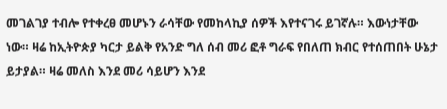መገልገያ ተብሎ የተቀረፀ መሆኑን ራሳቸው የመከላኪያ ሰዎች እየተናገሩ ይገኛሉ። እውነታቸው ነው። ዛሬ ከኢትዮጵያ ካርታ ይልቅ የአንድ ግለ ሰብ መሪ ፎቶ ግራፍ የበለጠ ክብር የተሰጠበት ሁኔታ ይታያል። ዛሬ መለስ እንደ መሪ ሳይሆን እንደ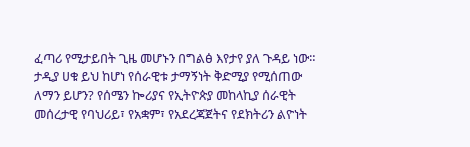ፈጣሪ የሚታይበት ጊዜ መሆኑን በግልፅ እየታየ ያለ ጉዳይ ነው። ታዲያ ሀቁ ይህ ከሆነ የሰራዊቱ ታማኝነት ቅድሚያ የሚሰጠው ለማን ይሆን? የሰሜን ኰሪያና የኢትዮጵያ መከላኪያ ሰራዊት መሰረታዊ የባህሪይ፣ የአቋም፣ የአደረጃጀትና የደክትሪን ልዮነት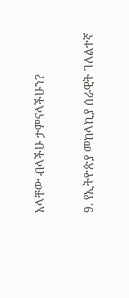አላቸው ብላችሁ ታምናላችሁን?

9. የኢትዮጵያ መከላኪያ ሰራዊት ገለልተኛ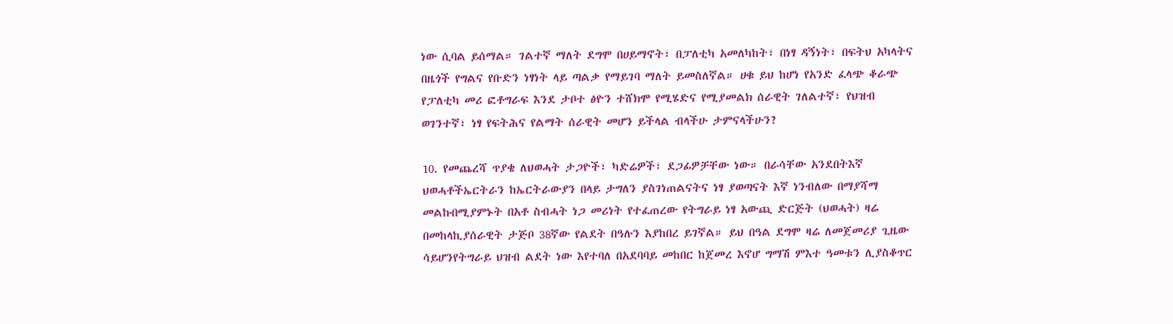ነው ሲባል ይሰማል። ገልተኛ ማለት ደግሞ በሀይማኖት፣ በፓለቲካ አመለካከት፣ በነፃ ዳኝነት፣ በፍትህ አካላትና በዜጎች የግልና የቡድን ነፃነት ላይ ጣልቃ የማይገባ ማለት ይመስለኛል። ሀቁ ይህ ከሆነ የአንድ ፈላጭ ቆራጭ የፓለቲካ መሪ ፎቶግራፍ እንደ ታቦተ ፅዮን ተሸክሞ የሚሄድና የሚያመልክ ሰራዊት ገለልተኛ፣ የህዝብ ወገንተኛ፣ ነፃ የፍትሕና የልማት ሰራዊት መሆን ይችላል ብላችሁ ታምናላችሁን?

10. የመጨረሻ ጥያቄ ለህወሓት ታጋዮች፣ ካድሬዎች፣ ደጋፊዎቻቸው ነው። በራሳቸው አንደበትእኛ ህወሓቶችኤርትራን ከኤርትራውያን በላይ ታግለን ያስገነጠልናትና ነፃ ያወጣናት እኛ ነንብለው በማያሻማ መልኩበሚያምኑት በአቶ ስብሓት ነጋ መሪነት የተፈጠረው የትግራይ ነፃ አውጪ ድርጅት (ህወሓት) ዛሬ በመከላኪያሰራዊት ታጅቦ 38ኛው የልደት በዓሉን እያከበረ ይገኛል። ይህ በዓል ደግሞ ዛሬ ለመጀመሪያ ጊዜው ሳይሆንየትግራይ ህዝብ ልደት ነው እየተባለ በአደባባይ መከበር ከጀመረ እኖሆ ግማሽ ምእተ ዓመቱን ሊያስቆጥር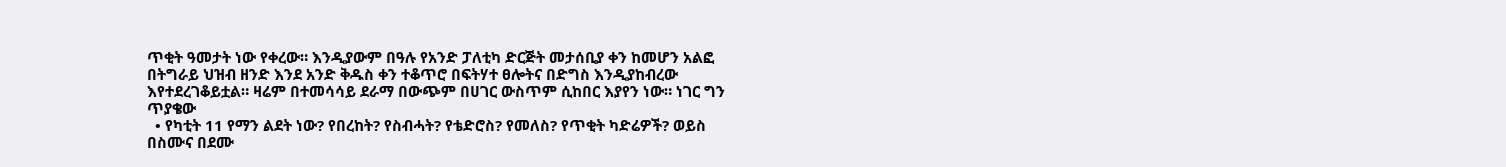ጥቂት ዓመታት ነው የቀረው። እንዲያውም በዓሉ የአንድ ፓለቲካ ድርጅት መታሰቢያ ቀን ከመሆን አልፎ በትግራይ ህዝብ ዘንድ እንደ አንድ ቅዱስ ቀን ተቆጥሮ በፍትሃተ ፀሎትና በድግስ እንዲያከብረው እየተደረገቆይቷል። ዛሬም በተመሳሳይ ደራማ በውጭም በሀገር ውስጥም ሲከበር እያየን ነው። ነገር ግን ጥያቄው
  • የካቲት 11 የማን ልደት ነው? የበረከት? የስብሓት? የቴድሮስ? የመለስ? የጥቂት ካድሬዎች? ወይስ በስሙና በደሙ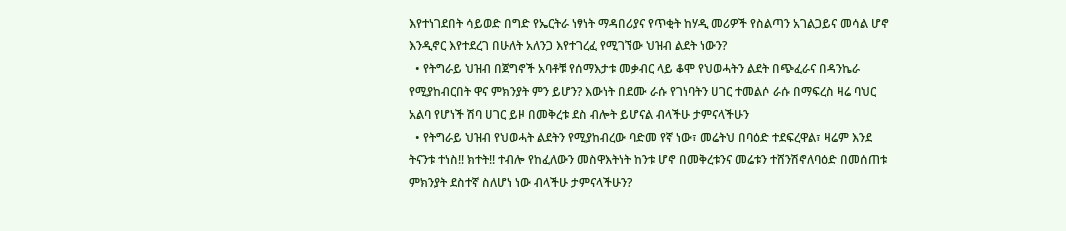እየተነገደበት ሳይወድ በግድ የኤርትራ ነፃነት ማዳበሪያና የጥቂት ከሃዲ መሪዎች የስልጣን አገልጋይና መሳል ሆኖ እንዲኖር እየተደረገ በሁለት አለንጋ እየተገረፈ የሚገኘው ህዝብ ልደት ነውን?
  • የትግራይ ህዝብ በጀግኖች አባቶቹ የሰማእታቱ መቃብር ላይ ቆሞ የህወሓትን ልደት በጭፈራና በዳንኬራ የሚያከብርበት ዋና ምክንያት ምን ይሆን? እውነት በደሙ ራሱ የገነባትን ሀገር ተመልሶ ራሱ በማፍረስ ዛሬ ባህር አልባ የሆነች ሽባ ሀገር ይዞ በመቅረቱ ደስ ብሎት ይሆናል ብላችሁ ታምናላችሁን
  • የትግራይ ህዝብ የህወሓት ልደትን የሚያከብረው ባድመ የኛ ነው፣ መሬትህ በባዕድ ተደፍረዋል፣ ዛሬም እንደ ትናንቱ ተነስ!! ክተት!! ተብሎ የከፈለውን መስዋእትነት ከንቱ ሆኖ በመቅረቱንና መሬቱን ተሸንሽኖለባዕድ በመሰጠቱ  ምክንያት ደስተኛ ስለሆነ ነው ብላችሁ ታምናላችሁን?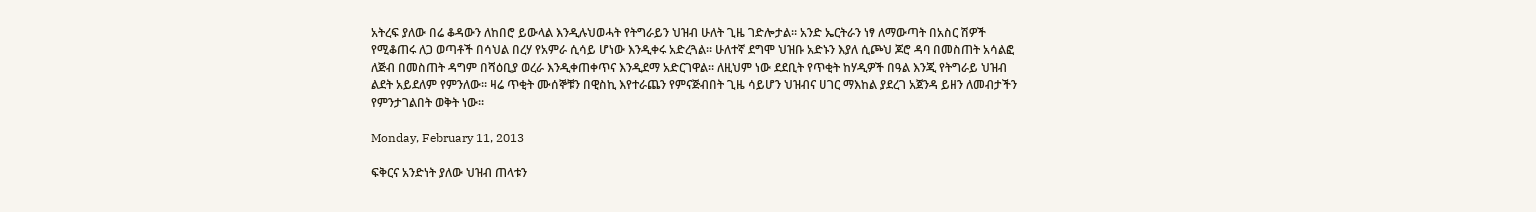አትረፍ ያለው በሬ ቆዳውን ለከበሮ ይውላል እንዲሉህወሓት የትግራይን ህዝብ ሁለት ጊዜ ገድሎታል። አንድ ኤርትራን ነፃ ለማውጣት በአስር ሽዎች የሚቆጠሩ ለጋ ወጣቶች በሳህል በረሃ የአምራ ሲሳይ ሆነው እንዲቀሩ አድረጓል። ሁለተኛ ደግሞ ህዝቡ አድኑን እያለ ሲጮህ ጆሮ ዳባ በመስጠት አሳልፎ ለጅብ በመስጠት ዳግም በሻዕቢያ ወረራ እንዲቀጠቀጥና እንዲደማ አድርገዋል። ለዚህም ነው ደደቢት የጥቂት ከሃዲዎች በዓል እንጂ የትግራይ ህዝብ ልደት አይደለም የምንለው። ዛሬ ጥቂት ሙሰኞቹን በዊስኪ እየተራጨን የምናጅብበት ጊዜ ሳይሆን ህዝብና ሀገር ማእከል ያደረገ አጀንዳ ይዘን ለመብታችን የምንታገልበት ወቅት ነው።

Monday, February 11, 2013

ፍቅርና አንድነት ያለው ህዝብ ጠላቱን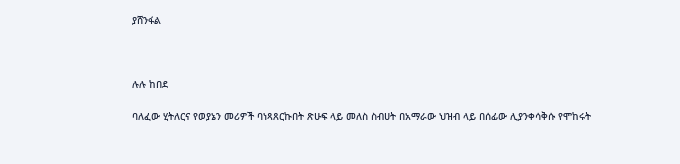ያሸንፋል



ሉሉ ከበደ

ባለፈው ሂትለርና የወያኔን መሪዎች ባነጻጸርኩበት ጽሁፍ ላይ መለስ ስብሀት በአማራው ህዝብ ላይ በሰፊው ሊያንቀሳቅሱ የሞከሩት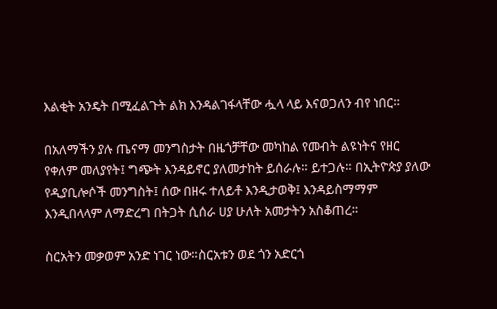እልቂት አንዴት በሚፈልጉት ልክ እንዳልገፋላቸው ሗላ ላይ እናወጋለን ብየ ነበር።

በአለማችን ያሉ ጤናማ መንግስታት በዜጎቻቸው መካከል የመብት ልዩነትና የዘር የቀለም መለያየት፤ ግጭት እንዳይኖር ያለመታከት ይሰራሉ። ይተጋሉ። በኢትዮጵያ ያለው የዲያቢሎሶች መንግስት፤ ሰው በዘሩ ተለይቶ እንዲታወቅ፤ እንዳይስማማም እንዲበላላም ለማድረግ በትጋት ሲሰራ ሀያ ሁለት አመታትን አስቆጠረ።

ስርአትን መቃወም አንድ ነገር ነው።ስርአቱን ወደ ጎን አድርጎ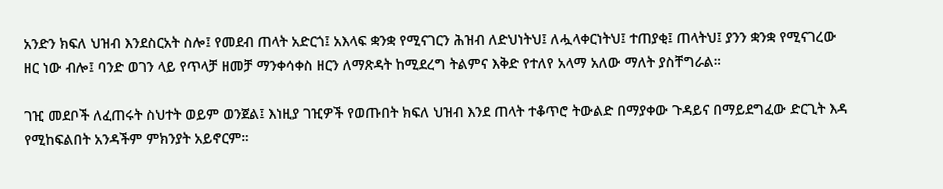አንድን ክፍለ ህዝብ እንደስርአት ስሎ፤ የመደብ ጠላት አድርጎ፤ አእላፍ ቋንቋ የሚናገርን ሕዝብ ለድህነትህ፤ ለሗላቀርነትህ፤ ተጠያቂ፤ ጠላትህ፤ ያንን ቋንቋ የሚናገረው ዘር ነው ብሎ፤ ባንድ ወገን ላይ የጥላቻ ዘመቻ ማንቀሳቀስ ዘርን ለማጽዳት ከሚደረግ ትልምና እቅድ የተለየ አላማ አለው ማለት ያስቸግራል።

ገዢ መደቦች ለፈጠሩት ስህተት ወይም ወንጀል፤ እነዚያ ገዢዎች የወጡበት ክፍለ ህዝብ እንደ ጠላት ተቆጥሮ ትውልድ በማያቀው ጉዳይና በማይደግፈው ድርጊት እዳ የሚከፍልበት አንዳችም ምክንያት አይኖርም።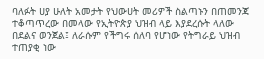ባለፉት ሀያ ሁለት አመታት የህውሀት መሪዎች ስልጣኑን በጠመንጃ ተቆጣጥረው በመላው የኢትዮጵያ ህዝብ ላይ እያደረሱት ላለው በደልና ወንጀል፤ ለራሱም የችግሩ ሰለባ የሆነው የትግራይ ህዝብ ተጠያቂ ነው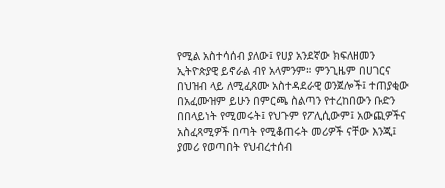የሚል አስተሳሰብ ያለው፤ የሀያ አንደኛው ክፍለዘመን ኢትዮጵያዊ ይኖራል ብየ አላምንም። ምንጊዜም በሀገርና በህዝብ ላይ ለሚፈጸሙ አስተዳደራዊ ወንጀሎች፤ ተጠያቂው በአፈሙዝም ይሁን በምርጫ ስልጣን የተረከበውን ቡድን በበላይነት የሚመሩት፤ የህጉም የፖሊሲውም፤ አውጪዎችና አስፈጻሚዎች በጣት የሚቆጠሩት መሪዎች ናቸው እንጂ፤ ያመሪ የወጣበት የህብረተሰብ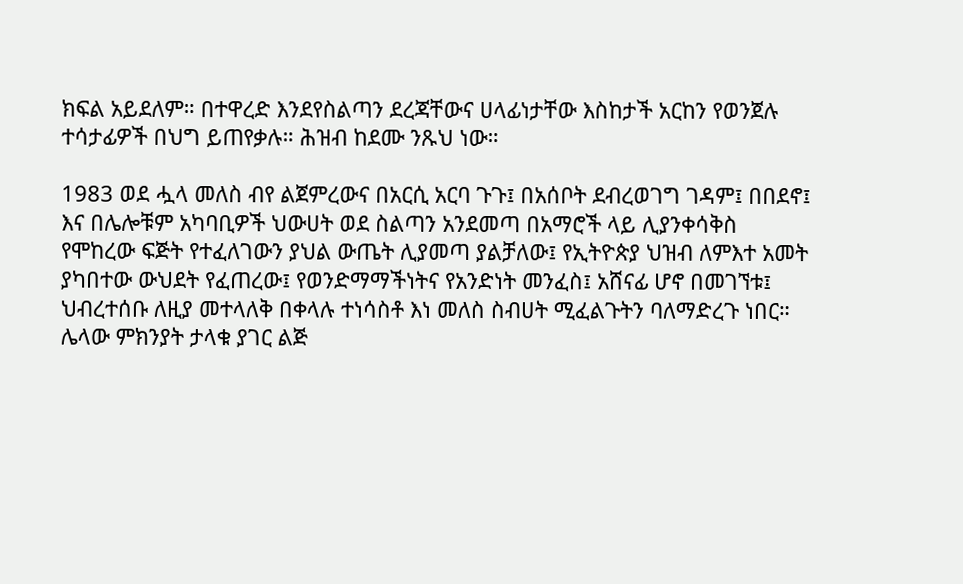ክፍል አይደለም። በተዋረድ እንደየስልጣን ደረጃቸውና ሀላፊነታቸው እስከታች አርከን የወንጀሉ ተሳታፊዎች በህግ ይጠየቃሉ። ሕዝብ ከደሙ ንጹህ ነው።

1983 ወደ ሗላ መለስ ብየ ልጀምረውና በአርሲ አርባ ጉጉ፤ በአሰቦት ደብረወገግ ገዳም፤ በበደኖ፤ እና በሌሎቹም አካባቢዎች ህውሀት ወደ ስልጣን አንደመጣ በአማሮች ላይ ሊያንቀሳቅስ የሞከረው ፍጅት የተፈለገውን ያህል ውጤት ሊያመጣ ያልቻለው፤ የኢትዮጵያ ህዝብ ለምእተ አመት ያካበተው ውህደት የፈጠረው፤ የወንድማማችነትና የአንድነት መንፈስ፤ አሸናፊ ሆኖ በመገኘቱ፤ ህብረተሰቡ ለዚያ መተላለቅ በቀላሉ ተነሳስቶ እነ መለስ ስብሀት ሚፈልጉትን ባለማድረጉ ነበር። ሌላው ምክንያት ታላቁ ያገር ልጅ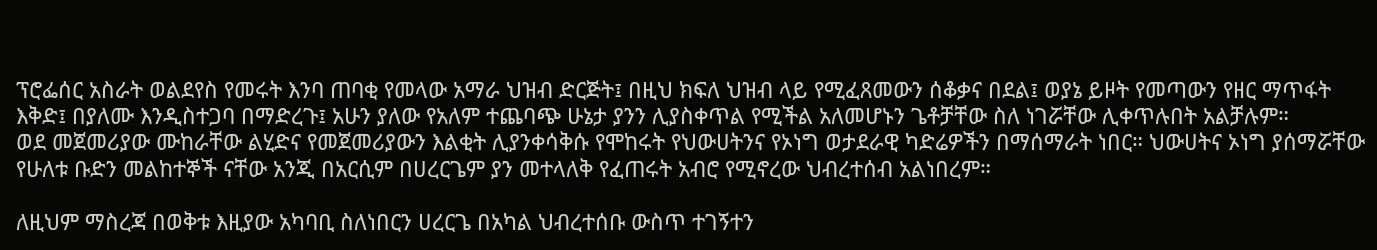ፕሮፌሰር አስራት ወልደየስ የመሩት እንባ ጠባቂ የመላው አማራ ህዝብ ድርጅት፤ በዚህ ክፍለ ህዝብ ላይ የሚፈጸመውን ሰቆቃና በደል፤ ወያኔ ይዞት የመጣውን የዘር ማጥፋት እቅድ፤ በያለሙ እንዲስተጋባ በማድረጉ፤ አሁን ያለው የአለም ተጨባጭ ሁኔታ ያንን ሊያስቀጥል የሚችል አለመሆኑን ጌቶቻቸው ስለ ነገሯቸው ሊቀጥሉበት አልቻሉም።
ወደ መጀመሪያው ሙከራቸው ልሂድና የመጀመሪያውን እልቂት ሊያንቀሳቅሱ የሞከሩት የህውሀትንና የኦነግ ወታደራዊ ካድሬዎችን በማሰማራት ነበር። ህውሀትና ኦነግ ያሰማሯቸው የሁለቱ ቡድን መልከተኞች ናቸው አንጂ በአርሲም በሀረርጌም ያን መተላለቅ የፈጠሩት አብሮ የሚኖረው ህብረተሰብ አልነበረም።

ለዚህም ማስረጃ በወቅቱ እዚያው አካባቢ ስለነበርን ሀረርጌ በአካል ህብረተሰቡ ውስጥ ተገኝተን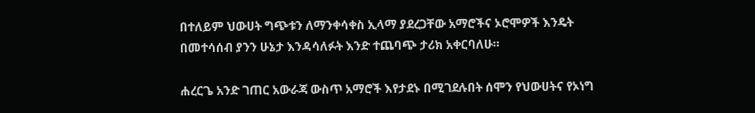በተለይም ህውሀት ግጭቱን ለማንቀሳቀስ ኢላማ ያደረጋቸው አማሮችና ኦሮሞዎች እንዴት በመተሳሰብ ያንን ሁኔታ እንዳሳለፉት እንድ ተጨባጭ ታሪክ አቀርባለሁ።

ሐረርጌ አንድ ገጠር አውራጃ ውስጥ አማሮች እየታደኑ በሚገደሉበት ሰሞን የህውሀትና የኦነግ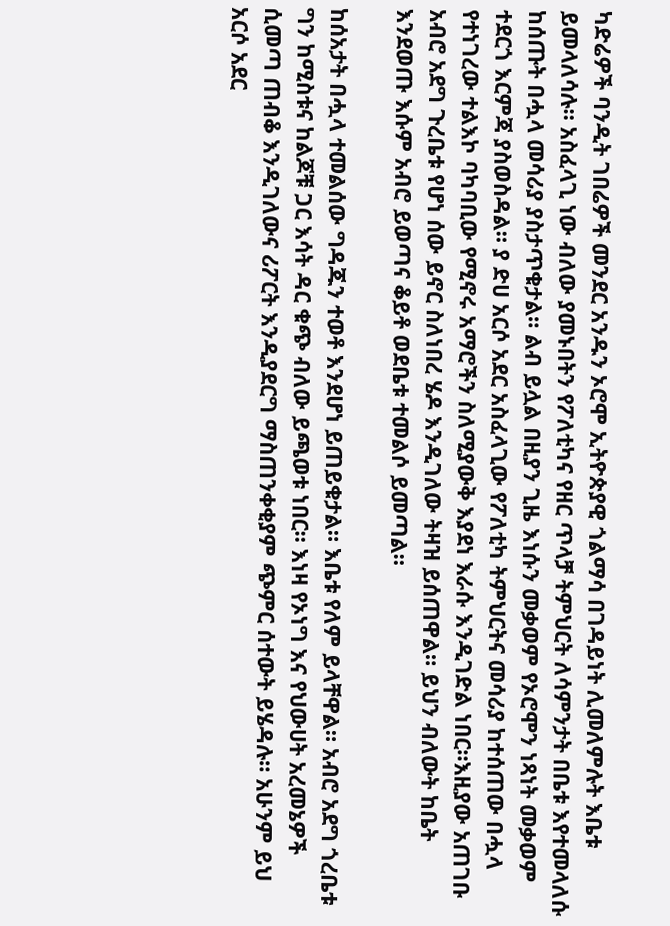ካድሬዎች ባንዲት ገበሬዎች መንደር አንዱን ኦሮሞ ኢትዮጵያዊ ጎልማሳ በገዳይነት ሊመለምሉት እቤቱ ይመላለሳሉ። አስፈላጊ ነው ብለው ያመኑበትን የፖለቲካና የዘር ጥላቻ ትምህርት ለሳምንታት በቤቱ እየተመላለሱ ከሰጡት በሗላ መሳሪያ ያስታጥቁታል። ልብ ይሏል በዚያን ጊዜ እነሱን መቃወም የኦሮሞን ነጻነት መቃወም ተደርጎ እርምጃ ያስወስዳል። ያ ድሀ አርሶ አደር አስፈላጊው የፖለቲካ ትምህርትና መሳሪያ ከተሰጠው በሗላ የተነገረው ተልእኮ ባካባቢው የሚኖሩ አማሮችን ስለሚያውቅ እያደነ እራሱ እንዲገድል ነበር።እዚያው አጠገቡ አብሮ አደግ ጉረቤቱ የሆነ ሰው ይኖር ስለነበረ ሄዶ እንዲገለው ትዛዝ ይሰጠዋል። ይህን ብለውት ከቤት እንደወጡ እሱም አብሮ ይወጣና ቆይቶ ወደቤቱ ተመልሶ ይመጣል።

ከሰአታት በሗላ ተመልሰው ግዳጁን ተወቶ እንደሆነ ይጠይቁታል። እቤቱ የለም ይላቸዋል። አብሮ አደግ ጎረቤቱ ግን ከሚስቱና ከልጆቹ ጋር እሳት ዳር ቁጭ ብለው ይጫወቱ ነበር። እነዛ የኦነግ እና የህውሀት አረመኔዎች ሲመጣ ጠብቆ እንዲገለውና ሪፖርት እንዲያደርግ ማስጠንቀቂያም ጭምር ሰተውት ይሄዳሉ። አሁንም ይህ አርሶ አደር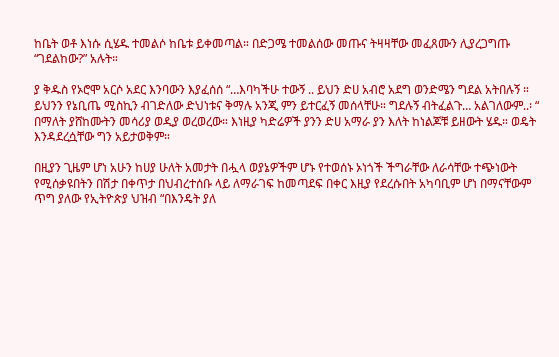ከቤት ወቶ እነሱ ሲሄዱ ተመልሶ ከቤቱ ይቀመጣል። በድጋሜ ተመልሰው መጡና ትዛዛቸው መፈጸሙን ሊያረጋግጡ “ገደልከው?” አሉት።

ያ ቅዱስ የኦሮሞ አርሶ አደር እንባውን እያፈሰሰ “…እባካችሁ ተውኝ .. ይህን ድሀ አብሮ አደግ ወንድሜን ግደል አትበሉኝ ። ይህንን የኔቢጤ ሚስኪን ብገድለው ድህነቱና ቅማሉ አንጂ ምን ይተርፈኝ መሰላቸሁ። ግደሉኝ ብትፈልጉ… አልገለውም..፡ “ በማለት ያሸከሙትን መሳሪያ ወዲያ ወረወረው። እነዚያ ካድሬዎች ያንን ድሀ አማራ ያን እለት ከነልጆቹ ይዘውት ሄዱ። ወዴት እንዳደረሷቸው ግን አይታወቅም።

በዚያን ጊዜም ሆነ አሁን ከሀያ ሁለት አመታት በሗላ ወያኔዎችም ሆኑ የተወሰኑ ኦነጎች ችግራቸው ለራሳቸው ተጭነውት የሚሰቃዩበትን በሽታ በቀጥታ በህብረተሰቡ ላይ ለማራገፍ ከመጣደፍ በቀር እዚያ የደረሱበት አካባቢም ሆነ በማናቸውም ጥግ ያለው የኢትዮጵያ ህዝብ “በእንዴት ያለ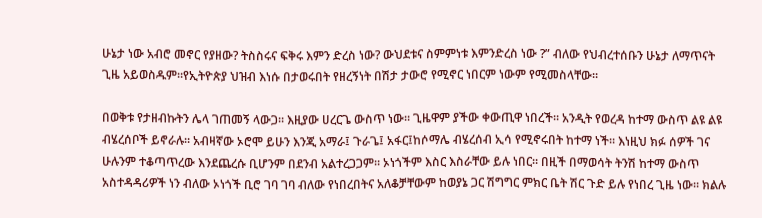ሁኔታ ነው አብሮ መኖር የያዘው? ትስስሩና ፍቅሩ እምን ድረስ ነው? ውህደቱና ስምምነቱ እምንድረስ ነው ?” ብለው የህብረተሰቡን ሁኔታ ለማጥናት ጊዜ አይወስዱም።የኢትዮጵያ ህዝብ እነሱ በታወሩበት የዘረኝነት በሽታ ታውሮ የሚኖር ነበርም ነውም የሚመስላቸው።

በወቅቱ የታዘብኩትን ሌላ ገጠመኝ ላውጋ። እዚያው ሀረርጌ ውስጥ ነው። ጊዜዋም ያችው ቀውጢዋ ነበረች። አንዲት የወረዳ ከተማ ውስጥ ልዩ ልዩ ብሄረሰቦች ይኖራሉ። አብዛኛው ኦሮሞ ይሁን እንጂ አማራ፤ ጉራጌ፤ አፋር፤ከሶማሌ ብሄረሰብ ኢሳ የሚኖሩበት ከተማ ነች። እነዚህ ክፉ ሰዎች ገና ሁሉንም ተቆጣጥረው እንደጨረሱ ቢሆንም በደንብ አልተረጋጋም። ኦነጎችም እስር እስራቸው ይሉ ነበር። በዚች በማወሳት ትንሽ ከተማ ውስጥ አስተዳዳሪዎች ነን ብለው ኦነጎች ቢሮ ገባ ገባ ብለው የነበረበትና አለቆቻቸውም ከወያኔ ጋር ሽግግር ምክር ቤት ሽር ጉድ ይሉ የነበረ ጊዜ ነው። ክልሉ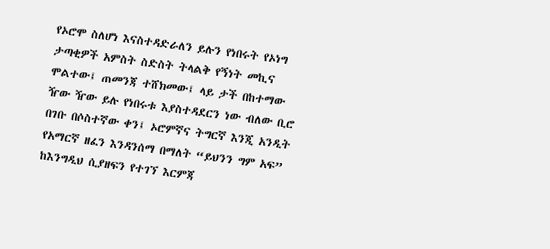የኦሮሞ ስለሆነ እናስተዳድራለን ይሉን የነበሩት የኦነግ ታጣቂዎች አምስት ስድስት ትላልቅ የኝነት መኪና ሞልተው፤ ጠመንጃ ተሸክመው፤ ላይ ታች በከተማው ዥው ዥው ይሉ የነበሩቱ እያስተዳደርን ነው ብለው ቢሮ በገቡ በሶስተኛው ቀን፤ ኦሮምኛና ትግርኛ እንጂ አንዲት የአማርኛ ዘፈን እንዳንሰማ በማለት “ይህንን ግም አፍ” ከእንግዲህ ሲያዘፍን የተገኘ እርምጃ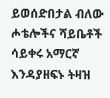ይወሰድበታል ብለው ሖቴሎችና ሻይቤቶች ሳይቀሩ አማርኛ እንዳያዘፍኑ ትዛዝ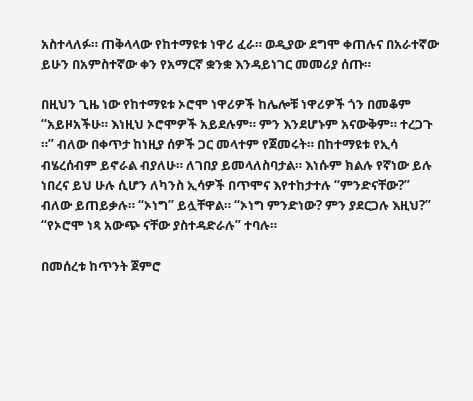አስተላለፉ። ጠቅላላው የከተማዩቱ ነዋሪ ፈራ። ወዲያው ደግሞ ቀጠሉና በአራተኛው ይሁን በአምስተኛው ቀን የአማርኛ ቋንቋ እንዳይነገር መመሪያ ሰጡ።

በዚህን ጊዜ ነው የከተማዩቱ ኦሮሞ ነዋሪዎች ከሌሎቹ ነዋሪዎች ጎን በመቆም “አይዞአችሁ። እነዚህ ኦሮሞዎች አይደሉም። ምን እንደሆኑም አናውቅም። ተረጋጉ ።” ብለው በቀጥታ ከነዚያ ሰዎች ጋር መላተም የጀመሩት። በከተማዩቱ የኢሳ ብሄረሰብም ይኖራል ብያለሁ። ለገበያ ይመላለስባታል። እነሱም ክልሉ የኛነው ይሉ ነበረና ይህ ሁሉ ሲሆን ለካንስ ኢሳዎች በጥሞና እየተከታተሉ “ምንድናቸው?” ብለው ይጠይቃሉ። “ኦነግ” ይሏቸዋል። “ኦነግ ምንድነው? ምን ያደርጋሉ እዚህ?” “የኦሮሞ ነጻ አውጭ ናቸው ያስተዳድራሉ” ተባሉ።

በመሰረቱ ከጥንት ጀምሮ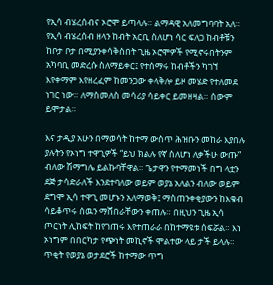የኢሳ ብሄረሰብና ኦሮሞ ይጣላሉ። ልማዳዊ አለመግባባት አለ። የኢሳ ብሄረሰብ ዘላን ከብት አርቢ ስለሆነ ሳር ፍለጋ ከብቶቹን ከቦታ ቦታ በሚያንቀሳቅስበት ጊዜ ኦሮሞዎች የሚኖሩበትንም አካባቢ መድረሱ ስለማይቀር፤ የተሰማሩ ከብቶችን ካገኘ እየቀማም እየዘረፈም ከመንጋው ቀላቅሎ ይዞ መሄድ የተለመደ ነገር ነው። ለማስመለስ መሳሪያ ሳይቀር ይመዘዛል። ሰውም ይሞታል።

እና ታዲያ አሁን በማወሳት ከተማ ውስጥ ሕዝቡን መከራ እያበሉ ያሉትን የኦነግ ተዋጊዎች “ይህ ክልሉ የኛ ስለሆነ ለቃችሁ ውጡ” ብለው ሽማግሌ ይልኩባቸዋል። ጌታዋን የተማመነች በግ ላቷን ደጅ ታሳድራለች እንደተባለው ወይም ወያኔ አለልን ብለው ወይም ደግሞ ኢሳ ተዋጊ መሆኑን አለማወቅ፤ ማስጠንቀቂያውን ከእቁብ ሳይቆጥሩ ሰዉን ማሸበራቸውን ቀጠሉ። በዚህን ጊዜ ኢሳ ጦርነት ሊከፍት ከየገጠሩ እየተጠራራ በከተማዩቱ ሰፍሯል። እነ ኦነግም በበርካታ የጭነት መኪኖች ሞልተው ላይ ታች ይላሉ። ጥቂት የወያኔ ወታደሮች ከተማው ጥግ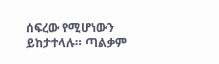ሰፍረው የሚሆነውን ይከታተላሉ። ጣልቃም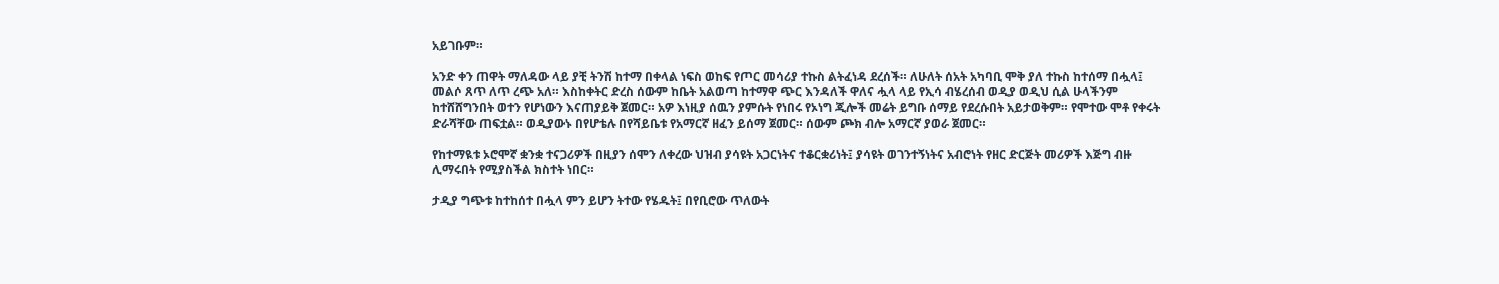አይገቡም።

አንድ ቀን ጠዋት ማለዳው ላይ ያቺ ትንሽ ከተማ በቀላል ነፍስ ወከፍ የጦር መሳሪያ ተኩስ ልትፈነዳ ደረሰች። ለሁለት ሰአት አካባቢ ሞቅ ያለ ተኩስ ከተሰማ በሗላ፤ መልሶ ጸጥ ለጥ ረጭ አለ። እስከቀትር ድረስ ሰውም ከቤት አልወጣ ከተማዋ ጭር እንዳለች ዋለና ሗላ ላይ የኢሳ ብሄረሰብ ወዲያ ወዲህ ሲል ሁላችንም ከተሸሸግንበት ወተን የሆነውን እናጠያይቅ ጀመር። አዎ እነዚያ ሰዉን ያምሱት የነበሩ የኦነግ ጂሎች መሬት ይግቡ ሰማይ የደረሱበት አይታወቅም። የሞተው ሞቶ የቀሩት ድራሻቸው ጠፍቷል። ወዲያውኑ በየሆቴሉ በየሻይቤቱ የአማርኛ ዘፈን ይሰማ ጀመር። ሰውም ጮክ ብሎ አማርኛ ያወራ ጀመር።

የከተማዪቱ ኦሮሞኛ ቋንቋ ተናጋሪዎች በዚያን ሰሞን ለቀረው ህዝብ ያሳዩት አጋርነትና ተቆርቋሪነት፤ ያሳዩት ወገንተኝነትና አብሮነት የዘር ድርጅት መሪዎች እጅግ ብዙ ሊማሩበት የሚያስችል ክስተት ነበር።

ታዲያ ግጭቱ ከተከሰተ በሗላ ምን ይሆን ትተው የሄዱት፤ በየቢሮው ጥለውት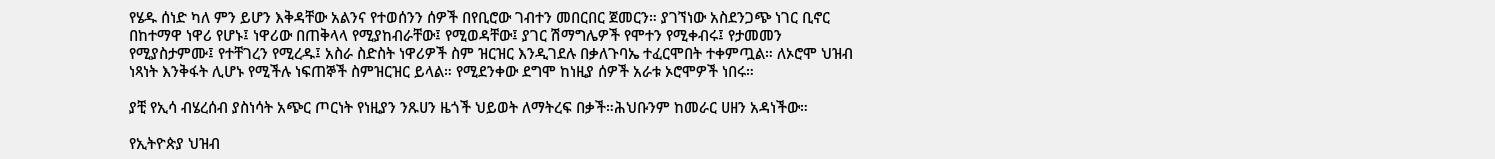የሄዱ ሰነድ ካለ ምን ይሆን እቅዳቸው አልንና የተወሰንን ሰዎች በየቢሮው ገብተን መበርበር ጀመርን። ያገኘነው አስደንጋጭ ነገር ቢኖር በከተማዋ ነዋሪ የሆኑ፤ ነዋሪው በጠቅላላ የሚያከብራቸው፤ የሚወዳቸው፤ ያገር ሽማግሌዎች የሞተን የሚቀብሩ፤ የታመመን የሚያስታምሙ፤ የተቸገረን የሚረዱ፤ አስራ ስድስት ነዋሪዎች ስም ዝርዝር እንዲገደሉ በቃለጉባኤ ተፈርሞበት ተቀምጧል። ለኦሮሞ ህዝብ ነጻነት እንቅፋት ሊሆኑ የሚችሉ ነፍጠኞች ስምዝርዝር ይላል። የሚደንቀው ደግሞ ከነዚያ ሰዎች አራቱ ኦሮሞዎች ነበሩ።

ያቺ የኢሳ ብሄረሰብ ያስነሳት አጭር ጦርነት የነዚያን ንጹሀን ዜጎች ህይወት ለማትረፍ በቃች።ሕህቡንም ከመራር ሀዘን አዳነችው።

የኢትዮጵያ ህዝብ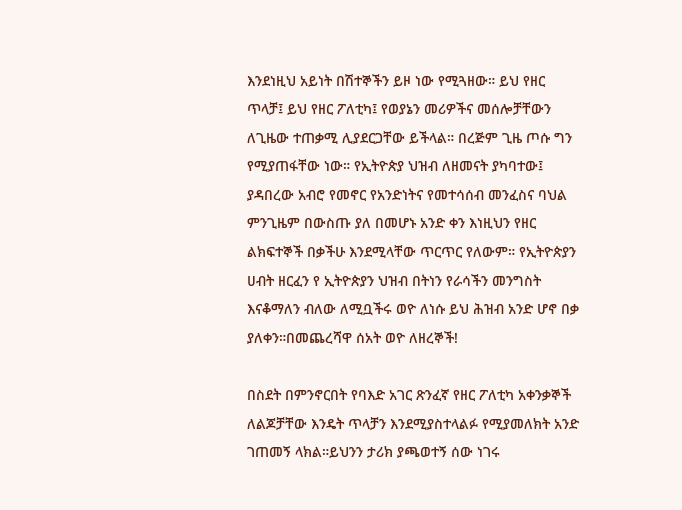እንደነዚህ አይነት በሽተኞችን ይዞ ነው የሚጓዘው። ይህ የዘር ጥላቻ፤ ይህ የዘር ፖለቲካ፤ የወያኔን መሪዎችና መሰሎቻቸውን ለጊዜው ተጠቃሚ ሊያደርጋቸው ይችላል። በረጅም ጊዜ ጦሱ ግን የሚያጠፋቸው ነው። የኢትዮጵያ ህዝብ ለዘመናት ያካባተው፤ ያዳበረው አብሮ የመኖር የአንድነትና የመተሳሰብ መንፈስና ባህል ምንጊዜም በውስጡ ያለ በመሆኑ አንድ ቀን እነዚህን የዘር ልክፍተኞች በቃችሁ እንደሚላቸው ጥርጥር የለውም። የኢትዮጵያን ሀብት ዘርፈን የ ኢትዮጵያን ህዝብ በትነን የራሳችን መንግስት እናቆማለን ብለው ለሚቧችሩ ወዮ ለነሱ ይህ ሕዝብ አንድ ሆኖ በቃ ያለቀን።በመጨረሻዋ ሰአት ወዮ ለዘረኞች!

በስደት በምንኖርበት የባእድ አገር ጽንፈኛ የዘር ፖለቲካ አቀንቃኞች ለልጆቻቸው እንዴት ጥላቻን እንደሚያስተላልፉ የሚያመለክት አንድ ገጠመኝ ላክል።ይህንን ታሪክ ያጫወተኝ ሰው ነገሩ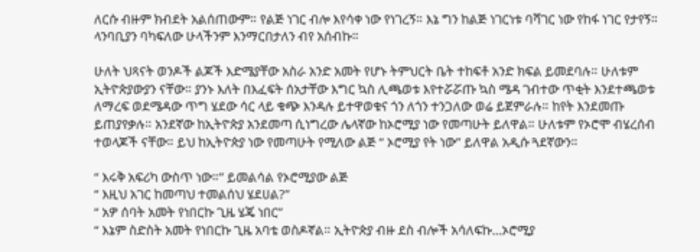ለርሱ ብዙም ክብደት አልሰጠውም። የልጅ ነገር ብሎ እየሳቀ ነው የነገረኝ። እኔ ግን ከልጅ ነገርነቱ ባሻገር ነው የከፋ ነገር የታየኝ። ላንባቢያን ባካፍለው ሁላችንም እንማርበታለን ብየ አሰብኩ።

ሁለት ህጻናት ወንዶች ልጆች እድሜያቸው አስራ አንድ አመት የሆኑ ትምህርት ቤት ተከፍቶ አንድ ክፍል ይመደባሉ። ሁለቱም ኢትዮጵያውያን ናቸው። ያንኑ እለት በእፈፍት ሰአታቸው እግር ኳስ ሊጫወቱ እየተሯሯጡ ኳስ ሜዳ ገብተው ጥቂት እንደተጫወቱ ለማረፍ ወደሜዳው ጥግ ሄደው ሳር ላይ ቁጭ እንዳሉ ይተዋወቁና ጎን ለጎን ተንጋለው ወሬ ይጀምራሉ። ከየት እንደመጡ ይጠያየቃሉ። አንደኛው ከኢትዮጵያ አንደመጣ ሲነግረው ሌላኛው ከኦሮሚያ ነው የመጣሁት ይለዋል። ሁለቱም የኦሮሞ ብሄረሰብ ተወላጆች ናቸው። ይህ ከኢትዮጵያ ነው የመጣሁት የሚለው ልጅ “ ኦሮሚያ የት ነው” ይለዋል አዲሱ ጓደኛውን።

“ እሩቅ አፍሪካ ውስጥ ነው።” ይመልሳል የኦሮሚያው ልጅ
“ እዚህ አገር ከመጣህ ተመልሰህ ሄደሀል?”
“ አዎ ሰባት አመት የነበርኩ ጊዜ ሄጄ ነበር”
“ እኔም ስድስት አመት የነበርኩ ጊዜ አባቴ ወስዶኛል። ኢትዮጵያ ብዙ ደስ ብሎች አሳለፍኩ…ኦሮሚያ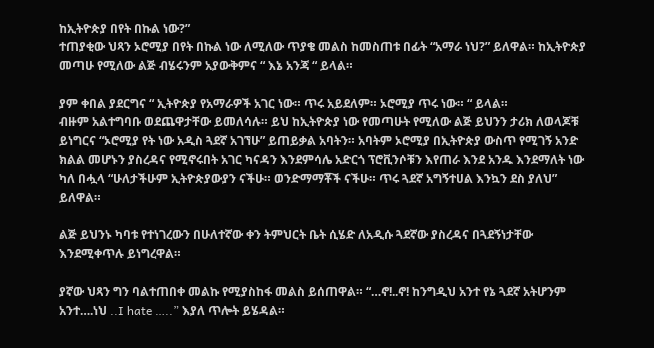ከኢትዮጵያ በየት በኩል ነው?”
ተጠያቂው ህጻን ኦሮሚያ በየት በኩል ነው ለሚለው ጥያቄ መልስ ከመስጠቱ በፊት “አማራ ነህ?” ይለዋል። ከኢትዮጵያ መጣሁ የሚለው ልጅ ብሄሩንም አያውቅምና “ እኔ አንጃ “ ይላል።

ያም ቀበል ያደርግና “ ኢትዮጵያ የአማራዎች አገር ነው። ጥሩ አይደለም። ኦሮሚያ ጥሩ ነው። “ ይላል።
ብዙም አልተግባቡ ወደጨዋታቸው ይመለሳሉ። ይህ ከኢትዮጵያ ነው የመጣሁት የሚለው ልጅ ይህንን ታሪክ ለወላጆቹ ይነግርና “ኦሮሚያ የት ነው አዲስ ጓደኛ አገኘሁ” ይጠይቃል አባትን። አባትም ኦሮሚያ በኢትዮጵያ ውስጥ የሚገኝ አንድ ክልል መሆኑን ያስረዳና የሚኖሩበት አገር ካናዳን እንደምሳሌ አድርጎ ፕሮቪንሶቹን እየጠራ እንደ አንዱ እንደማለት ነው ካለ በሗላ “ሁለታችሁም ኢትዮጵያውያን ናችሁ። ወንድማማቾች ናችሁ። ጥሩ ጓደኛ አግኝተሀል እንኳን ደስ ያለህ” ይለዋል።

ልጅ ይህንኑ ካባቱ የተነገረውን በሁለተኛው ቀን ትምህርት ቤት ሲሄድ ለአዲሱ ጓደኛው ያስረዳና በጓደኝነታቸው እንደሚቀጥሉ ይነግረዋል።

ያኛው ህጻን ግን ባልተጠበቀ መልኩ የሚያስከፋ መልስ ይሰጠዋል። “…ኖ!..ኖ! ከንግዲህ አንተ የኔ ጓደኛ አትሆንም አንተ….ነህ ..I hate …..” እያለ ጥሎት ይሄዳል።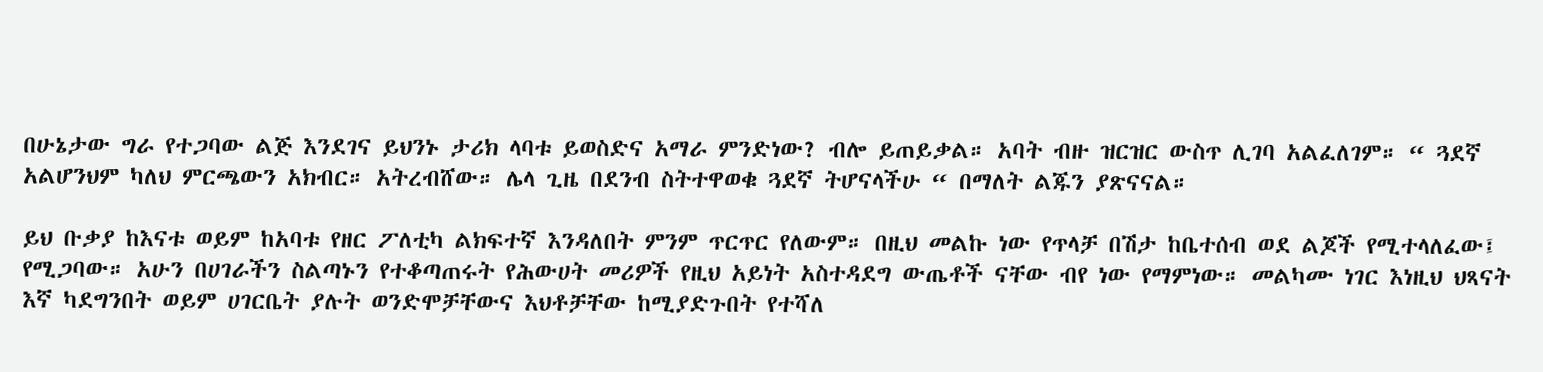በሁኔታው ግራ የተጋባው ልጅ እንደገና ይህንኑ ታሪክ ላባቱ ይወስድና አማራ ምንድነው? ብሎ ይጠይቃል። አባት ብዙ ዝርዝር ውስጥ ሊገባ አልፈለገም። “ ጓደኛ አልሆንህም ካለህ ምርጫውን አክብር። አትረብሸው። ሌላ ጊዜ በደንብ ስትተዋወቁ ጓደኛ ትሆናላችሁ “ በማለት ልጁን ያጽናናል።

ይህ ቡቃያ ከእናቱ ወይም ከአባቱ የዘር ፖለቲካ ልክፍተኛ እንዳለበት ምንም ጥርጥር የለውም። በዚህ መልኩ ነው የጥላቻ በሽታ ከቤተሰብ ወደ ልጆች የሚተላለፈው፤ የሚጋባው። አሁን በሀገራችን ስልጣኑን የተቆጣጠሩት የሕውሀት መሪዎች የዚህ አይነት አስተዳደግ ውጤቶች ናቸው ብየ ነው የማምነው። መልካሙ ነገር እነዚህ ህጻናት እኛ ካደግንበት ወይም ሀገርቤት ያሉት ወንድሞቻቸውና እህቶቻቸው ከሚያድጉበት የተሻለ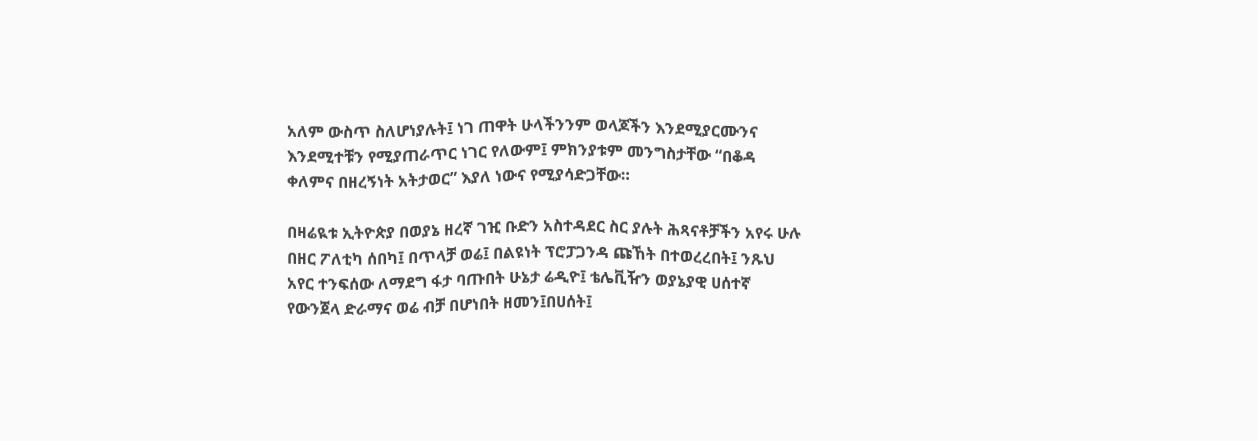አለም ውስጥ ስለሆነያሉት፤ ነገ ጠዋት ሁላችንንም ወላጆችን እንደሚያርሙንና እንደሚተቹን የሚያጠራጥር ነገር የለውም፤ ምክንያቱም መንግስታቸው “በቆዳ ቀለምና በዘረኝነት አትታወር” እያለ ነውና የሚያሳድጋቸው።

በዛሬዪቱ ኢትዮጵያ በወያኔ ዘረኛ ገዢ ቡድን አስተዳደር ስር ያሉት ሕጻናቶቻችን አየሩ ሁሉ በዘር ፖለቲካ ሰበካ፤ በጥላቻ ወሬ፤ በልዩነት ፕሮፓጋንዳ ጩኸት በተወረረበት፤ ንጹህ አየር ተንፍሰው ለማደግ ፋታ ባጡበት ሁኔታ ሬዲዮ፤ ቴሌቪዥን ወያኔያዊ ሀሰተኛ የውንጀላ ድራማና ወሬ ብቻ በሆነበት ዘመን፤በሀሰት፤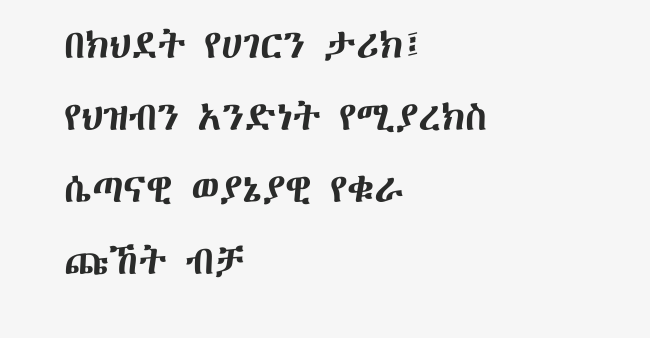በክህደት የሀገርን ታሪክ፤ የህዝብን አንድነት የሚያረክስ ሴጣናዊ ወያኔያዊ የቁራ ጩኸት ብቻ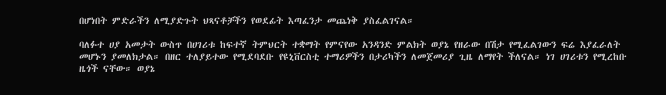በሆነበት ምድራችን ለሚያድጉት ህጻናቶቻችን የወደፊት እጣፈንታ መጨነቅ ያስፈልገናል።

ባለፉተ ሀያ አመታት ውስጥ በሀገሪቱ ከፍተኛ ትምህርት ተቋማት የምናየው አንዳንድ ምልክት ወያኔ የዘራው በሽታ የሚፈልገውን ፍሬ እያፈራለት መሆኑን ያመለክታል። በዘር ተለያይተው የሚደባደቡ የዩኒቨርስቲ ተማሪዎችን በታሪካችን ለመጀመሪያ ጊዜ ለማየት ችለናል። ነገ ሀገሪቱን የሚረከቡ ዜጎች ናቸው። ወያኔ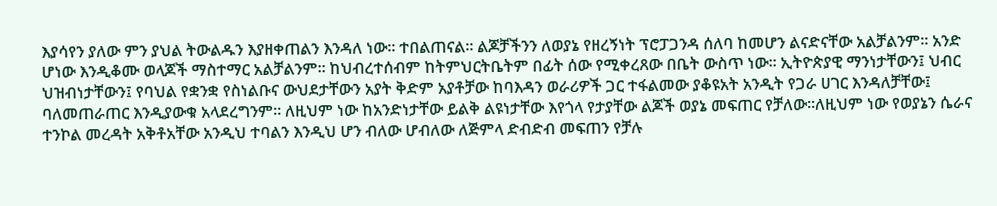እያሳየን ያለው ምን ያህል ትውልዱን እያዘቀጠልን እንዳለ ነው። ተበልጠናል። ልጆቻችንን ለወያኔ የዘረኝነት ፕሮፓጋንዳ ሰለባ ከመሆን ልናድናቸው አልቻልንም። አንድ ሆነው እንዲቆሙ ወላጆች ማስተማር አልቻልንም። ከህብረተሰብም ከትምህርትቤትም በፊት ሰው የሚቀረጸው በቤት ውስጥ ነው። ኢትዮጵያዊ ማንነታቸውን፤ ህብር ህዝብነታቸውን፤ የባህል የቋንቋ የስነልቡና ውህደታቸውን አያት ቅድም አያቶቻው ከባእዳን ወራሪዎች ጋር ተፋልመው ያቆዩአት አንዲት የጋራ ሀገር እንዳለቻቸው፤ ባለመጠራጠር እንዲያውቁ አላደረግንም። ለዚህም ነው ከአንድነታቸው ይልቅ ልዩነታቸው እየጎላ የታያቸው ልጆች ወያኔ መፍጠር የቻለው።ለዚህም ነው የወያኔን ሴራና ተንኮል መረዳት አቅቶአቸው አንዲህ ተባልን እንዲህ ሆን ብለው ሆብለው ለጅምላ ድብድብ መፍጠን የቻሉ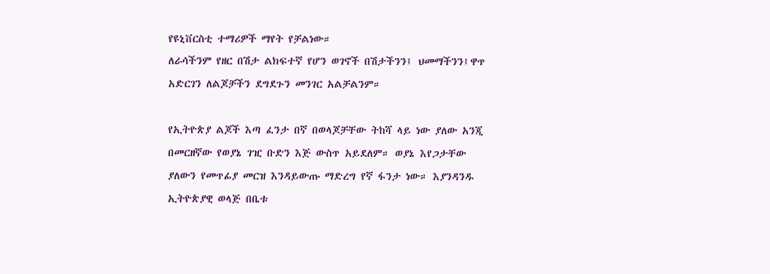የዩኒቨርስቲ ተማሪዎች ማየት የቻልነው።
ለራሳችንም የዘር በሽታ ልክፍተኛ የሆን ወገኖች በሽታችንን፤ ህመማችንን፤ዋጥ አድርገን ለልጆቻችን ደግደጉን መንገር አልቻልንም።

የኢትዮጵያ ልጆች እጣ ፈንታ በኛ በወላጆቻቸው ትከሻ ላይ ነው ያለው አንጂ በመርዘኛው የወያኔ ገዢ ቡድን እጅ ውስጥ አይደለም። ወያኔ እየጋታቸው ያለውን የመጥፊያ መርዝ እንዳይውጡ ማድረግ የኛ ፋንታ ነው። እያንዳንዱ ኢትዮጵያዊ ወላጅ በቤቱ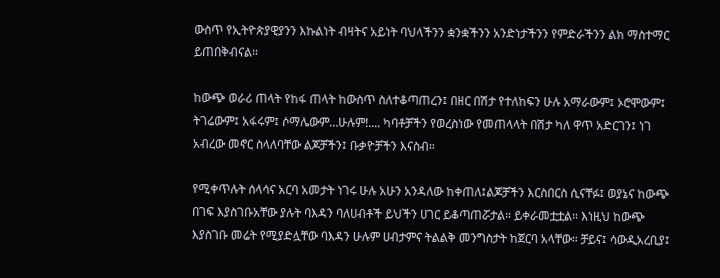ውስጥ የኢትዮጵያዊያንን እኩልነት ብዛትና አይነት ባህላችንን ቋንቋችንን አንድነታችንን የምድራችንን ልክ ማስተማር ይጠበቅብናል።

ከውጭ ወራሪ ጠላት የከፋ ጠላት ከውስጥ ስለተቆጣጠረን፤ በዘር በሽታ የተለከፍን ሁሉ አማራውም፤ ኦሮሞውም፤ ትገሬውም፤ አፋሩም፤ ሶማሌውም…ሁሉም!.... ካባቶቻችን የወረስነው የመጠላላት በሽታ ካለ ዋጥ አድርገን፤ ነገ አብረው መኖር ስላለባቸው ልጆቻችን፤ ቡቃዮቻችን እናስብ።

የሚቀጥሉት ሰላሳና አርባ አመታት ነገሩ ሁሉ አሁን አንዳለው ከቀጠለ፤ልጆቻችን እርስበርስ ሲናቸፉ፤ ወያኔና ከውጭ በገፍ እያስገቡአቸው ያሉት ባእዳን ባለሀብቶች ይህችን ሀገር ይቆጣጠሯታል። ይቀራመቷቷል። እነዚህ ከውጭ እያስገቡ መሬት የሚያድሏቸው ባእዳን ሁሉም ሀብታምና ትልልቅ መንግስታት ከጀርባ አላቸው። ቻይና፤ ሳውዲአረቢያ፤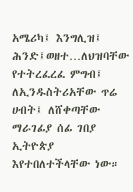አሜሪካ፤ እንግሊዝ፤ ሕንድ፤ወዘተ…ለህዝባቸው የተትረፈረፈ ምግብ፤ ለኢንዱስትሪአቸው ጥሬ ሀብት፤ ለሸቀጣቸው ማራገፊያ ሰፊ ገበያ ኢትዮጵያ እየተበለተችላቸው ነው።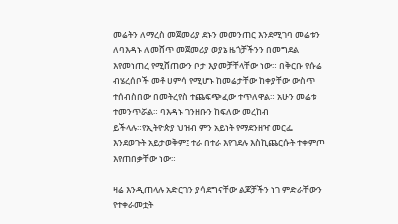መሬትን ለማረስ መጀመሪያ ደኑን መመንጠር እንደሚገባ መሬቱን ለባእዳኑ ለመሸጥ መጀመሪያ ወያኔ ዜጎቻችንን በመግደል እየመነጠረ የሚሸጠውን ቦታ እያመቻቸላቸው ነው። በቅርቡ የሱሬ ብሄረሰቦች መቶ ሀምሳ የሚሆኑ ከመሬታቸው ከቀያቸው ውስጥ ተሰብስበው በመትረየስ ተጨፍጭፈው ተጥለዋል። አሁን መሬቱ ተመንጥሯል። ባእዳኑ ገንዘቡን ከፍለው መረከብ ይችላሉ።የኢትዮጵያ ህዝብ ምን አይነት የማደንዘዣ መርፌ እንደወጉት አይታወቅም፤ ተራ በተራ እየገደሉ እስኪጨርሱት ተቀምጦ እየጠበቃቸው ነው።

ዛሬ እንዲጠላሉ አድርገን ያሳደግናቸው ልጆቻችን ነገ ምድራቸውን የተቀራመቷት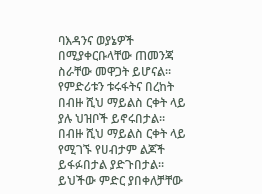ባእዳንና ወያኔዎች በሚያቀርቡላቸው ጠመንጃ ስራቸው መዋጋት ይሆናል። የምድሪቱን ቱሩፋትና በረከት በብዙ ሺህ ማይልስ ርቀት ላይ ያሉ ህዝቦች ይኖሩበታል። በብዙ ሺህ ማይልስ ርቀት ላይ የሚገኙ የሀብታም ልጆች ይፋፉበታል ያድጉበታል። ይህችው ምድር ያበቀለቻቸው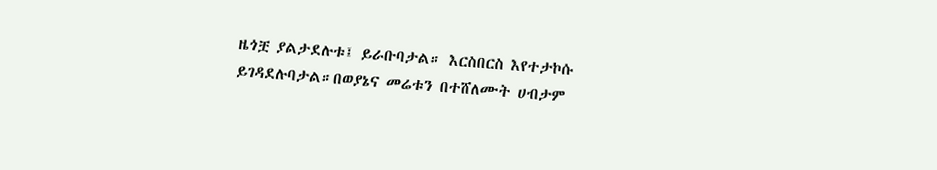ዜጎቿ ያልታደሉቱ፤ ይራቡባታል። እርስበርስ እየተታኮሱ ይገዳደሉባታል።በወያኔና መሬቱን በተሸለሙት ሀብታም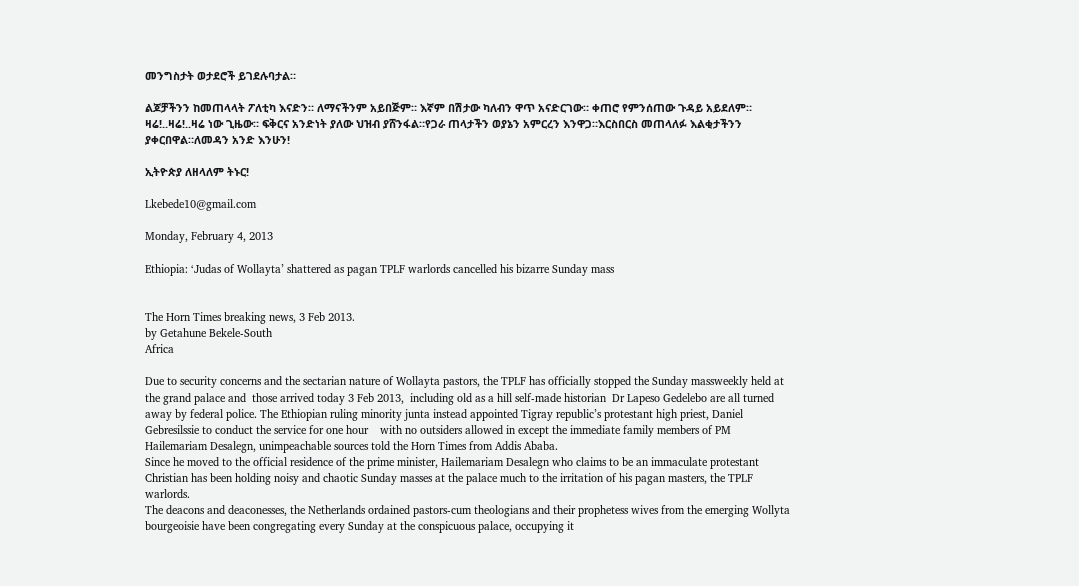መንግስታት ወታደሮች ይገደሉባታል።

ልጆቻችንን ከመጠላላት ፖለቲካ እናድን። ለማናችንም አይበጅም። እኛም በሽታው ካለብን ዋጥ አናድርገው። ቀጠሮ የምንሰጠው ጉዳይ አይደለም። ዛሬ!..ዛሬ!..ዛሬ ነው ጊዜው። ፍቅርና አንድነት ያለው ህዝብ ያሸንፋል።የጋራ ጠላታችን ወያኔን አምርረን እንዋጋ።እርስበርስ መጠላለፉ እልቂታችንን ያቀርበዋል።ለመዳን አንድ እንሁን!

ኢትዮጵያ ለዘላለም ትኑር!

Lkebede10@gmail.com

Monday, February 4, 2013

Ethiopia: ‘Judas of Wollayta’ shattered as pagan TPLF warlords cancelled his bizarre Sunday mass


The Horn Times breaking news, 3 Feb 2013.
by Getahune Bekele-South
Africa

Due to security concerns and the sectarian nature of Wollayta pastors, the TPLF has officially stopped the Sunday massweekly held at the grand palace and  those arrived today 3 Feb 2013,  including old as a hill self-made historian  Dr Lapeso Gedelebo are all turned away by federal police. The Ethiopian ruling minority junta instead appointed Tigray republic’s protestant high priest, Daniel Gebresilssie to conduct the service for one hour    with no outsiders allowed in except the immediate family members of PM Hailemariam Desalegn, unimpeachable sources told the Horn Times from Addis Ababa.
Since he moved to the official residence of the prime minister, Hailemariam Desalegn who claims to be an immaculate protestant Christian has been holding noisy and chaotic Sunday masses at the palace much to the irritation of his pagan masters, the TPLF warlords.
The deacons and deaconesses, the Netherlands ordained pastors-cum theologians and their prophetess wives from the emerging Wollyta bourgeoisie have been congregating every Sunday at the conspicuous palace, occupying it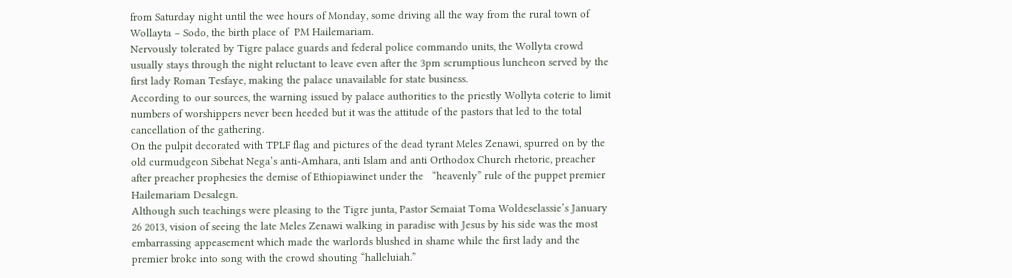from Saturday night until the wee hours of Monday, some driving all the way from the rural town of Wollayta – Sodo, the birth place of  PM Hailemariam.
Nervously tolerated by Tigre palace guards and federal police commando units, the Wollyta crowd usually stays through the night reluctant to leave even after the 3pm scrumptious luncheon served by the first lady Roman Tesfaye, making the palace unavailable for state business.
According to our sources, the warning issued by palace authorities to the priestly Wollyta coterie to limit numbers of worshippers never been heeded but it was the attitude of the pastors that led to the total cancellation of the gathering.
On the pulpit decorated with TPLF flag and pictures of the dead tyrant Meles Zenawi, spurred on by the old curmudgeon Sibehat Nega’s anti-Amhara, anti Islam and anti Orthodox Church rhetoric, preacher after preacher prophesies the demise of Ethiopiawinet under the   “heavenly” rule of the puppet premier Hailemariam Desalegn.
Although such teachings were pleasing to the Tigre junta, Pastor Semaiat Toma Woldeselassie’s January 26 2013, vision of seeing the late Meles Zenawi walking in paradise with Jesus by his side was the most embarrassing appeasement which made the warlords blushed in shame while the first lady and the premier broke into song with the crowd shouting “halleluiah.”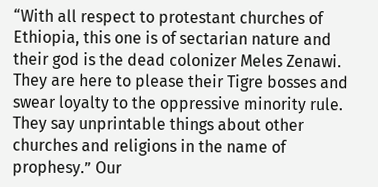“With all respect to protestant churches of Ethiopia, this one is of sectarian nature and their god is the dead colonizer Meles Zenawi. They are here to please their Tigre bosses and swear loyalty to the oppressive minority rule. They say unprintable things about other churches and religions in the name of prophesy.” Our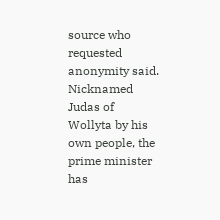source who requested anonymity said.
Nicknamed Judas of Wollyta by his own people, the prime minister has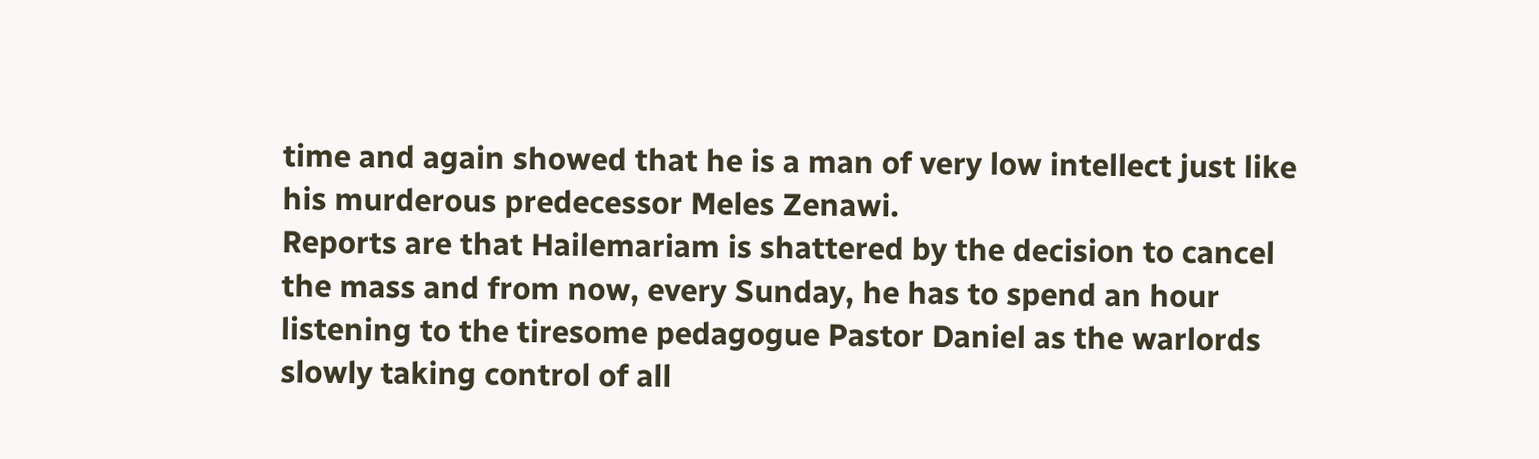time and again showed that he is a man of very low intellect just like his murderous predecessor Meles Zenawi.
Reports are that Hailemariam is shattered by the decision to cancel the mass and from now, every Sunday, he has to spend an hour listening to the tiresome pedagogue Pastor Daniel as the warlords slowly taking control of all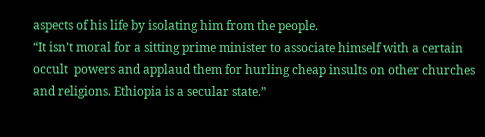aspects of his life by isolating him from the people.
“It isn’t moral for a sitting prime minister to associate himself with a certain occult  powers and applaud them for hurling cheap insults on other churches and religions. Ethiopia is a secular state.”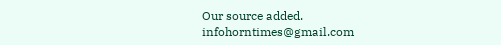Our source added.
infohorntimes@gmail.com